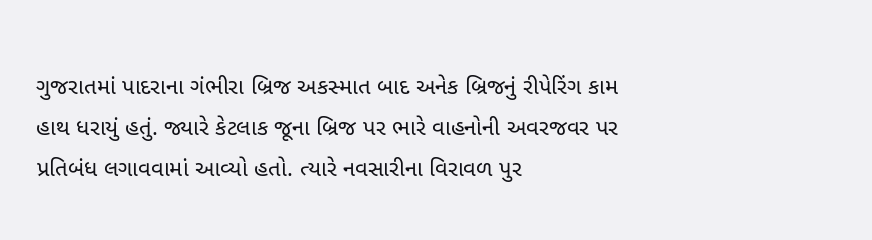ગુજરાતમાં પાદરાના ગંભીરા બ્રિજ અકસ્માત બાદ અનેક બ્રિજનું રીપેરિંગ કામ હાથ ધરાયું હતું. જ્યારે કેટલાક જૂના બ્રિજ પર ભારે વાહનોની અવરજવર પર પ્રતિબંધ લગાવવામાં આવ્યો હતો. ત્યારે નવસારીના વિરાવળ પુર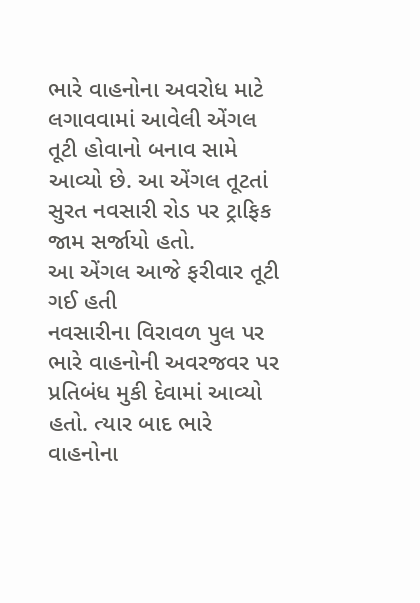ભારે વાહનોના અવરોધ માટે લગાવવામાં આવેલી એંગલ તૂટી હોવાનો બનાવ સામે આવ્યો છે. આ એંગલ તૂટતાં સુરત નવસારી રોડ પર ટ્રાફિક જામ સર્જાયો હતો.
આ એંગલ આજે ફરીવાર તૂટી ગઈ હતી
નવસારીના વિરાવળ પુલ પર ભારે વાહનોની અવરજવર પર પ્રતિબંધ મુકી દેવામાં આવ્યો હતો. ત્યાર બાદ ભારે વાહનોના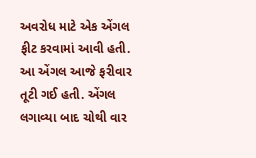અવરોધ માટે એક એંગલ ફીટ કરવામાં આવી હતી. આ એંગલ આજે ફરીવાર તૂટી ગઈ હતી. એંગલ લગાવ્યા બાદ ચોથી વાર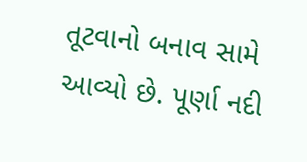તૂટવાનો બનાવ સામે આવ્યો છે. પૂર્ણા નદી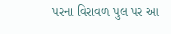પરના વિરાવળ પુલ પર આ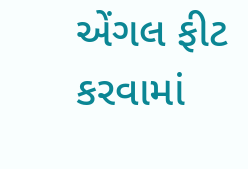એંગલ ફીટ કરવામાં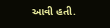આવી હતી.